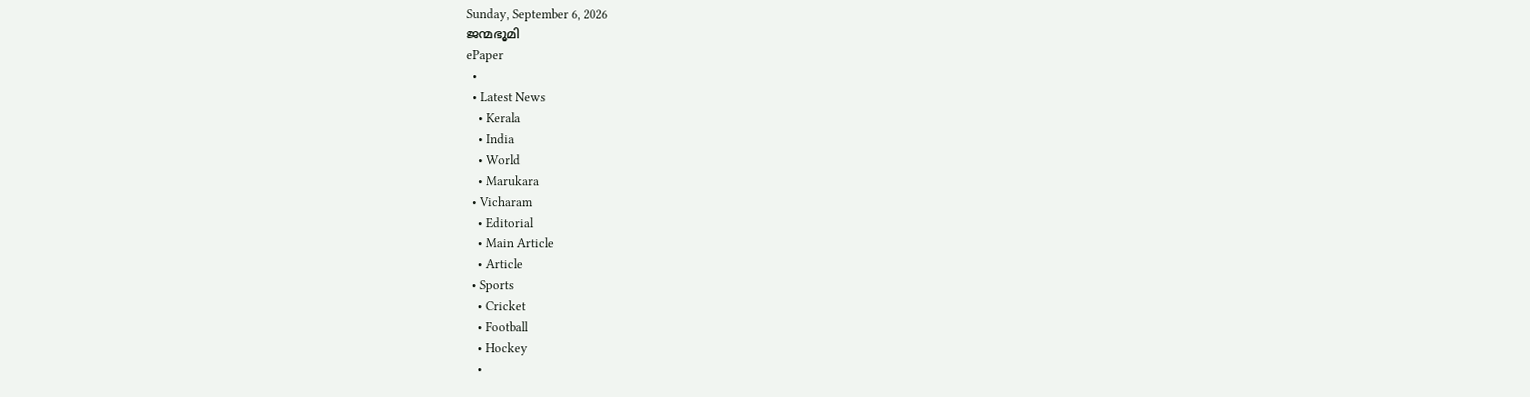Sunday, September 6, 2026
ജന്മഭൂമി
ePaper
  •
  • Latest News
    • Kerala
    • India
    • World
    • Marukara
  • Vicharam
    • Editorial
    • Main Article
    • Article
  • Sports
    • Cricket
    • Football
    • Hockey
    •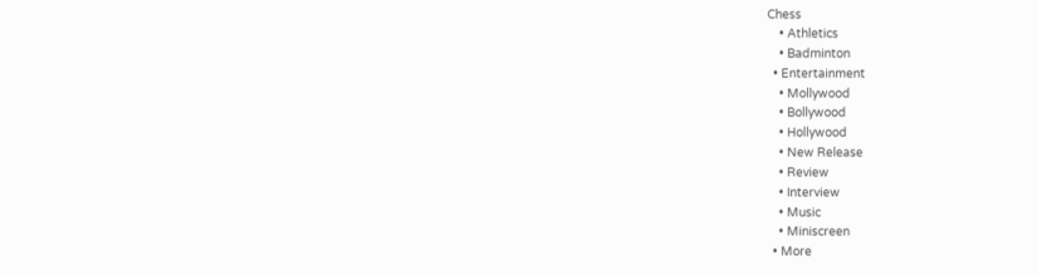Chess
    • Athletics
    • Badminton
  • Entertainment
    • Mollywood
    • Bollywood
    • Hollywood
    • New Release
    • Review
    • Interview
    • Music
    • Miniscreen
  • More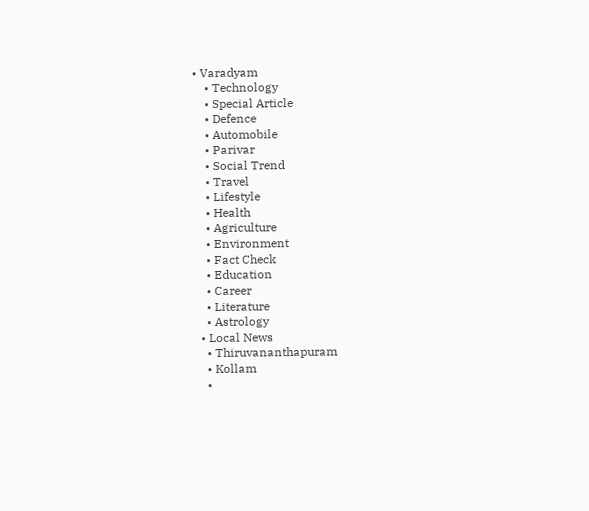• Varadyam
    • Technology
    • Special Article
    • Defence
    • Automobile
    • Parivar
    • Social Trend
    • Travel
    • Lifestyle
    • Health
    • Agriculture
    • Environment
    • Fact Check
    • Education
    • Career
    • Literature
    • Astrology
  • Local News
    • Thiruvananthapuram
    • Kollam
    •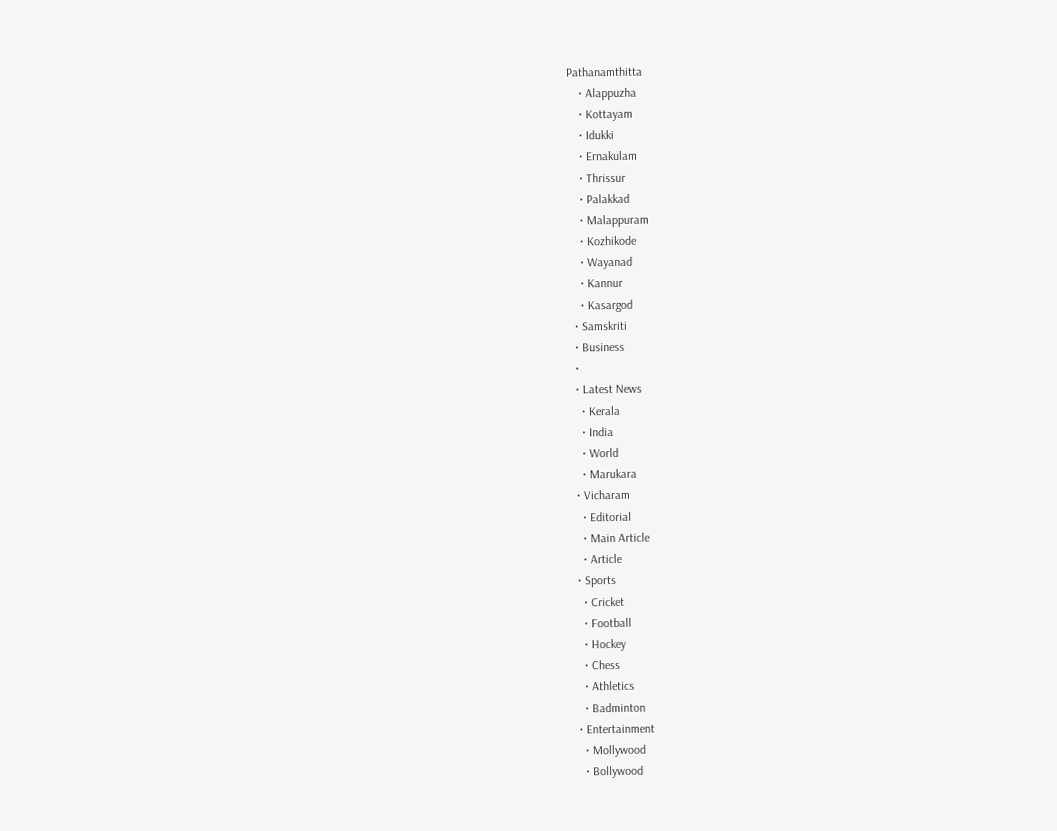Pathanamthitta
    • Alappuzha
    • Kottayam
    • Idukki
    • Ernakulam
    • Thrissur
    • Palakkad
    • Malappuram
    • Kozhikode
    • Wayanad
    • Kannur
    • Kasargod
  • Samskriti
  • Business
  •
  • Latest News
    • Kerala
    • India
    • World
    • Marukara
  • Vicharam
    • Editorial
    • Main Article
    • Article
  • Sports
    • Cricket
    • Football
    • Hockey
    • Chess
    • Athletics
    • Badminton
  • Entertainment
    • Mollywood
    • Bollywood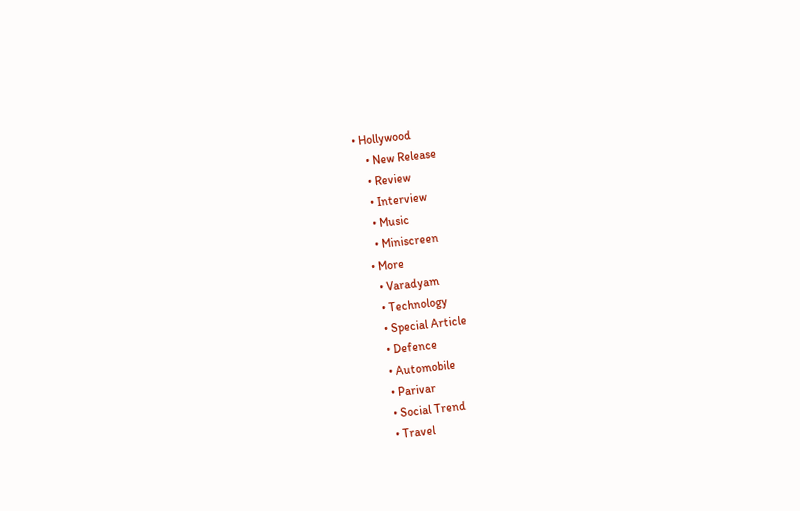• Hollywood
    • New Release
    • Review
    • Interview
    • Music
    • Miniscreen
  • More
    • Varadyam
    • Technology
    • Special Article
    • Defence
    • Automobile
    • Parivar
    • Social Trend
    • Travel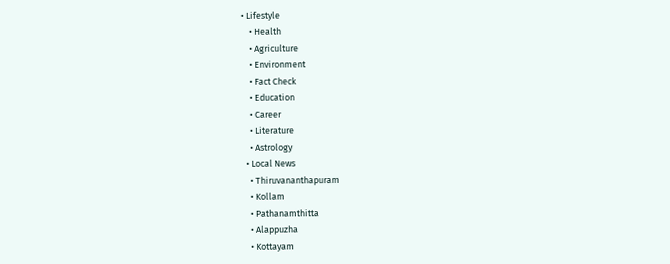• Lifestyle
    • Health
    • Agriculture
    • Environment
    • Fact Check
    • Education
    • Career
    • Literature
    • Astrology
  • Local News
    • Thiruvananthapuram
    • Kollam
    • Pathanamthitta
    • Alappuzha
    • Kottayam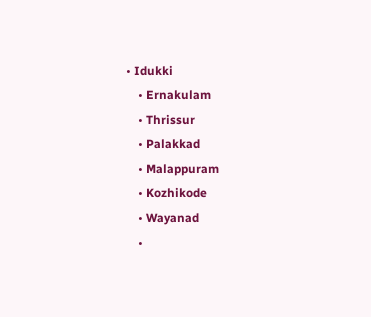• Idukki
    • Ernakulam
    • Thrissur
    • Palakkad
    • Malappuram
    • Kozhikode
    • Wayanad
    •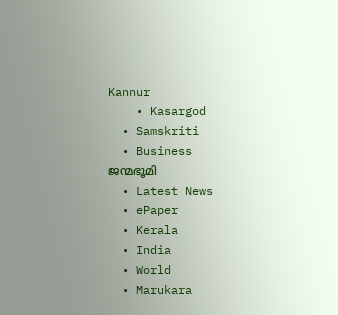Kannur
    • Kasargod
  • Samskriti
  • Business
ജന്മഭൂമി
  • Latest News
  • ePaper
  • Kerala
  • India
  • World
  • Marukara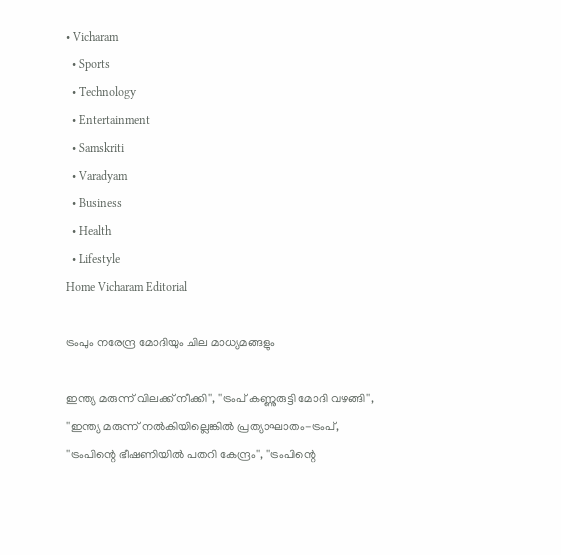• Vicharam
  • Sports
  • Technology
  • Entertainment
  • Samskriti
  • Varadyam
  • Business
  • Health
  • Lifestyle
Home Vicharam Editorial

ട്രംപും നരേന്ദ്ര മോദിയും ചില മാധ്യമങ്ങളും

ഇന്ത്യ മരുന്ന് വിലക്ക് നീക്കി'', ''ട്രംപ് കണ്ണുരുട്ടി മോദി വഴങ്ങി'', ''ഇന്ത്യ മരുന്ന് നല്‍കിയില്ലെങ്കില്‍ പ്രത്യാഘാതം-ട്രംപ്, ''ട്രംപിന്റെ ഭീഷണിയില്‍ പതറി കേന്ദ്രം'', ''ട്രംപിന്റെ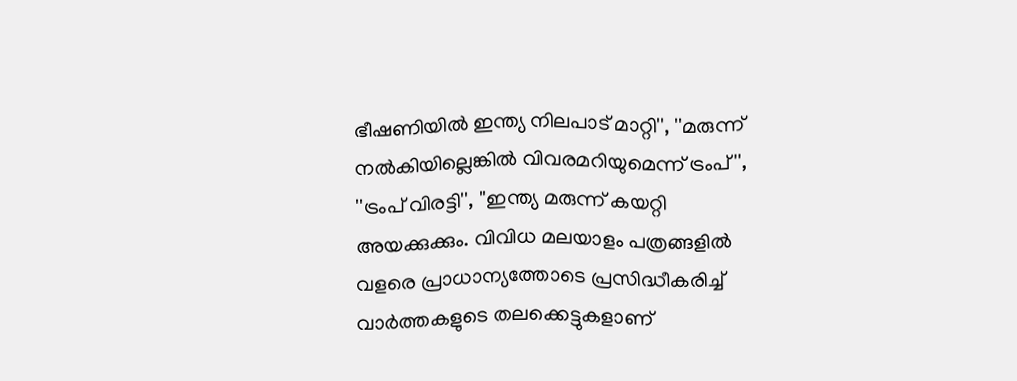ഭീഷണിയില്‍ ഇന്ത്യ നിലപാട് മാറ്റി'', ''മരുന്ന് നല്‍കിയില്ലെങ്കില്‍ വിവരമറിയുമെന്ന് ട്രംപ്'', ''ട്രംപ് വിരട്ടി'', ''ഇന്ത്യ മരുന്ന് കയറ്റി അയക്കുക്കും. വിവിധ മലയാളം പത്രങ്ങളില്‍ വളരെ പ്രാധാന്യത്തോടെ പ്രസിദ്ധീകരിച്ച് വാര്‍ത്തകളുടെ തലക്കെട്ടുകളാണ്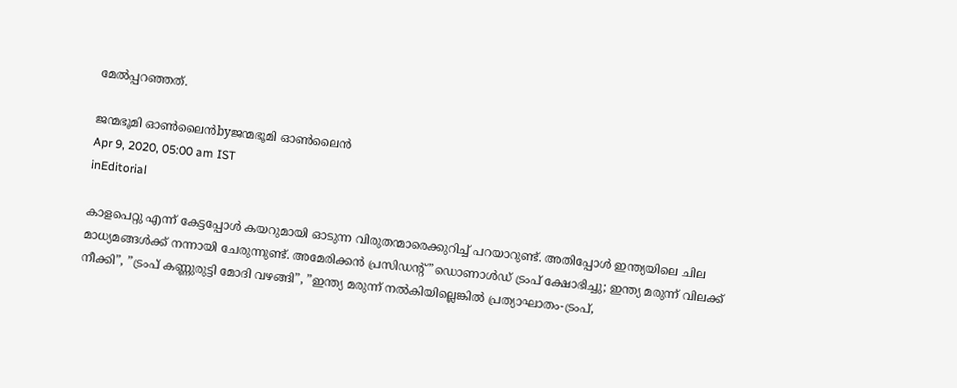മേല്‍പ്പറഞ്ഞത്.

ജന്മഭൂമി ഓണ്‍ലൈന്‍byജന്മഭൂമി ഓണ്‍ലൈന്‍
Apr 9, 2020, 05:00 am IST
inEditorial

കാളപെറ്റു എന്ന് കേട്ടപ്പോള്‍ കയറുമായി ഓടുന്ന വിരുതന്മാരെക്കുറിച്ച് പറയാറുണ്ട്. അതിപ്പോള്‍ ഇന്ത്യയിലെ ചില മാധ്യമങ്ങള്‍ക്ക് നന്നായി ചേരുന്നുണ്ട്. അമേരിക്കന്‍ പ്രസിഡന്റ് ”ഡൊണാള്‍ഡ് ട്രംപ് ക്ഷോഭിച്ചു; ഇന്ത്യ മരുന്ന് വിലക്ക് നീക്കി”, ”ട്രംപ് കണ്ണുരുട്ടി മോദി വഴങ്ങി”, ”ഇന്ത്യ മരുന്ന് നല്‍കിയില്ലെങ്കില്‍ പ്രത്യാഘാതം-ട്രംപ്,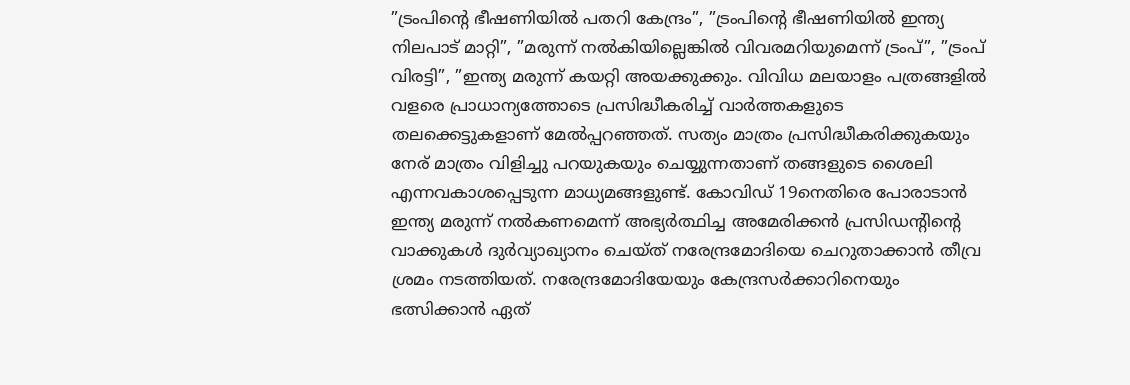”ട്രംപിന്റെ ഭീഷണിയില്‍ പതറി കേന്ദ്രം”, ”ട്രംപിന്റെ ഭീഷണിയില്‍ ഇന്ത്യ നിലപാട് മാറ്റി”, ”മരുന്ന് നല്‍കിയില്ലെങ്കില്‍ വിവരമറിയുമെന്ന് ട്രംപ്”, ”ട്രംപ് വിരട്ടി”, ”ഇന്ത്യ മരുന്ന് കയറ്റി അയക്കുക്കും. വിവിധ മലയാളം പത്രങ്ങളില്‍ വളരെ പ്രാധാന്യത്തോടെ പ്രസിദ്ധീകരിച്ച് വാര്‍ത്തകളുടെ തലക്കെട്ടുകളാണ് മേല്‍പ്പറഞ്ഞത്. സത്യം മാത്രം പ്രസിദ്ധീകരിക്കുകയും  നേര് മാത്രം വിളിച്ചു പറയുകയും ചെയ്യുന്നതാണ് തങ്ങളുടെ ശൈലി എന്നവകാശപ്പെടുന്ന മാധ്യമങ്ങളുണ്ട്. കോവിഡ് 19നെതിരെ പോരാടാന്‍ ഇന്ത്യ മരുന്ന് നല്‍കണമെന്ന് അഭ്യര്‍ത്ഥിച്ച അമേരിക്കന്‍ പ്രസിഡന്റിന്റെ വാക്കുകള്‍ ദുര്‍വ്യാഖ്യാനം ചെയ്ത് നരേന്ദ്രമോദിയെ ചെറുതാക്കാന്‍ തീവ്ര ശ്രമം നടത്തിയത്. നരേന്ദ്രമോദിയേയും കേന്ദ്രസര്‍ക്കാറിനെയും ഭത്സിക്കാന്‍ ഏത്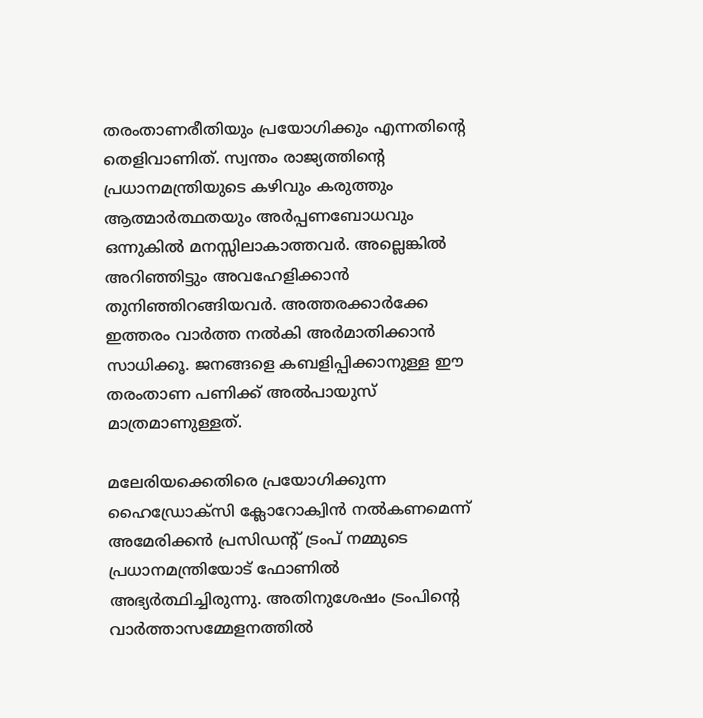തരംതാണരീതിയും പ്രയോഗിക്കും എന്നതിന്റെ തെളിവാണിത്. സ്വന്തം രാജ്യത്തിന്റെ പ്രധാനമന്ത്രിയുടെ കഴിവും കരുത്തും ആത്മാര്‍ത്ഥതയും അര്‍പ്പണബോധവും ഒന്നുകില്‍ മനസ്സിലാകാത്തവര്‍. അല്ലെങ്കില്‍ അറിഞ്ഞിട്ടും അവഹേളിക്കാന്‍ തുനിഞ്ഞിറങ്ങിയവര്‍. അത്തരക്കാര്‍ക്കേ ഇത്തരം വാര്‍ത്ത നല്‍കി അര്‍മാതിക്കാന്‍ സാധിക്കൂ. ജനങ്ങളെ കബളിപ്പിക്കാനുള്ള ഈ തരംതാണ പണിക്ക് അല്‍പായുസ് മാത്രമാണുള്ളത്.

മലേരിയക്കെതിരെ പ്രയോഗിക്കുന്ന ഹൈഡ്രോക്‌സി ക്ലോറോക്വിന്‍ നല്‍കണമെന്ന് അമേരിക്കന്‍ പ്രസിഡന്റ് ട്രംപ് നമ്മുടെ പ്രധാനമന്ത്രിയോട് ഫോണില്‍ അഭ്യര്‍ത്ഥിച്ചിരുന്നു. അതിനുശേഷം ട്രംപിന്റെ വാര്‍ത്താസമ്മേളനത്തില്‍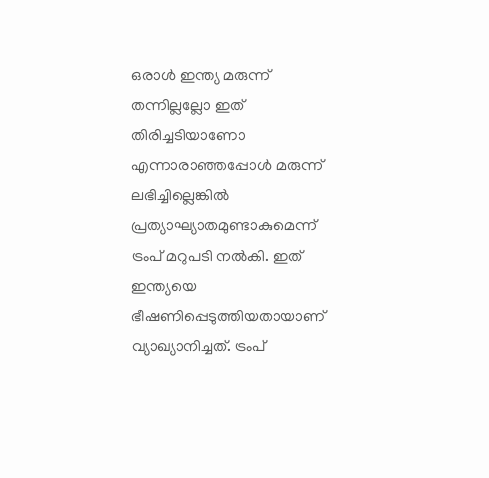ഒരാള്‍ ഇന്ത്യ മരുന്ന് തന്നില്ലല്ലോ ഇത് തിരിച്ചടിയാണോ എന്നാരാഞ്ഞപ്പോള്‍ മരുന്ന് ലഭിച്ചില്ലെങ്കില്‍ പ്രത്യാഘ്യാതമുണ്ടാകുമെന്ന് ട്രംപ് മറുപടി നല്‍കി. ഇത് ഇന്ത്യയെ ഭീഷണിപ്പെടുത്തിയതായാണ് വ്യാഖ്യാനിച്ചത്. ട്രംപ്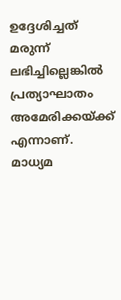ഉദ്ദേശിച്ചത് മരുന്ന് ലഭിച്ചില്ലെങ്കില്‍ പ്രത്യാഘാതം അമേരിക്കയ്‌ക്ക് എന്നാണ്. മാധ്യമ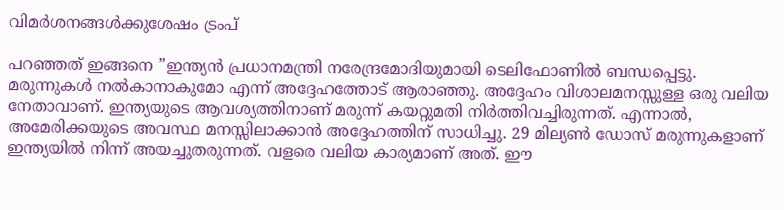വിമര്‍ശനങ്ങള്‍ക്കുശേഷം ട്രംപ്

പറഞ്ഞത് ഇങ്ങനെ ”ഇന്ത്യന്‍ പ്രധാനമന്ത്രി നരേന്ദ്രമോദിയുമായി ടെലിഫോണില്‍ ബന്ധപ്പെട്ടു. മരുന്നുകള്‍ നല്‍കാനാകുമോ എന്ന് അദ്ദേഹത്തോട് ആരാഞ്ഞു. അദ്ദേഹം വിശാലമനസ്സുള്ള ഒരു വലിയ നേതാവാണ്. ഇന്ത്യയുടെ ആവശ്യത്തിനാണ് മരുന്ന് കയറ്റുമതി നിര്‍ത്തിവച്ചിരുന്നത്. എന്നാല്‍, അമേരിക്കയുടെ അവസ്ഥ മനസ്സിലാക്കാന്‍ അദ്ദേഹത്തിന് സാധിച്ചു. 29 മില്യണ്‍ ഡോസ് മരുന്നുകളാണ് ഇന്ത്യയില്‍ നിന്ന് അയച്ചുതരുന്നത്. വളരെ വലിയ കാര്യമാണ് അത്. ഈ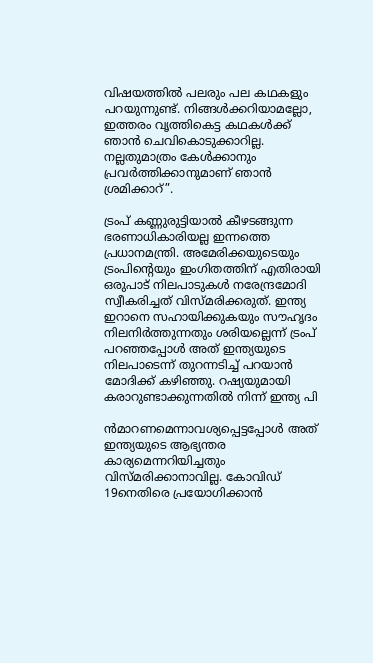വിഷയത്തില്‍ പലരും പല കഥകളും പറയുന്നുണ്ട്. നിങ്ങള്‍ക്കറിയാമല്ലോ, ഇത്തരം വൃത്തികെട്ട കഥകള്‍ക്ക് ഞാന്‍ ചെവികൊടുക്കാറില്ല. നല്ലതുമാത്രം കേള്‍ക്കാനും പ്രവര്‍ത്തിക്കാനുമാണ് ഞാന്‍ ശ്രമിക്കാറ്”.

ട്രംപ് കണ്ണുരുട്ടിയാല്‍ കീഴടങ്ങുന്ന ഭരണാധികാരിയല്ല ഇന്നത്തെ പ്രധാനമന്ത്രി. അമേരിക്കയുടെയും ട്രംപിന്റെയും ഇംഗിതത്തിന് എതിരായി ഒരുപാട് നിലപാടുകള്‍ നരേന്ദ്രമോദി സ്വീകരിച്ചത് വിസ്മരിക്കരുത്. ഇന്ത്യ ഇറാനെ സഹായിക്കുകയും സൗഹൃദം നിലനിര്‍ത്തുന്നതും ശരിയല്ലെന്ന് ട്രംപ് പറഞ്ഞപ്പോള്‍ അത് ഇന്ത്യയുടെ നിലപാടെന്ന് തുറന്നടിച്ച് പറയാന്‍ മോദിക്ക് കഴിഞ്ഞു. റഷ്യയുമായി കരാറുണ്ടാക്കുന്നതില്‍ നിന്ന് ഇന്ത്യ പി

ന്‍മാറണമെന്നാവശ്യപ്പെട്ടപ്പോള്‍ അത് ഇന്ത്യയുടെ ആഭ്യന്തര കാര്യമെന്നറിയിച്ചതും വിസ്മരിക്കാനാവില്ല. കോവിഡ് 19നെതിരെ പ്രയോഗിക്കാന്‍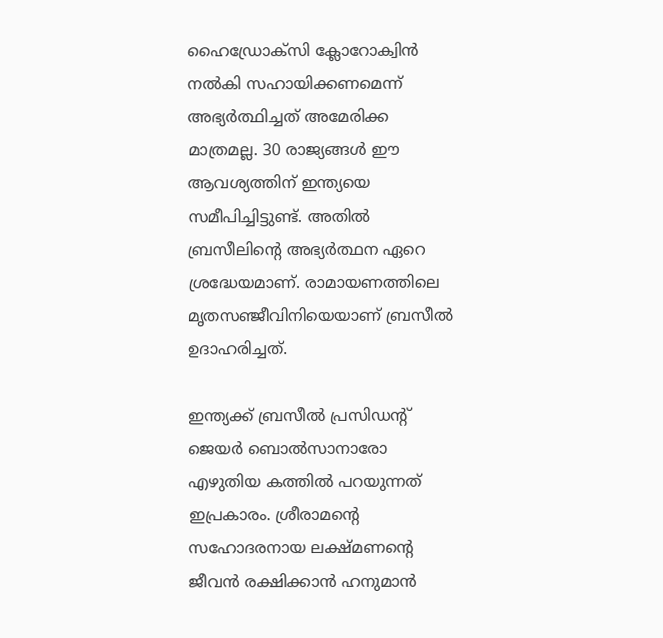ഹൈഡ്രോക്‌സി ക്ലോറോക്വിന്‍ നല്‍കി സഹായിക്കണമെന്ന് അഭ്യര്‍ത്ഥിച്ചത് അമേരിക്ക മാത്രമല്ല. 30 രാജ്യങ്ങള്‍ ഈ ആവശ്യത്തിന് ഇന്ത്യയെ സമീപിച്ചിട്ടുണ്ട്. അതില്‍ ബ്രസീലിന്റെ അഭ്യര്‍ത്ഥന ഏറെ ശ്രദ്ധേയമാണ്. രാമായണത്തിലെ മൃതസഞ്ജീവിനിയെയാണ് ബ്രസീല്‍ ഉദാഹരിച്ചത്.

ഇന്ത്യക്ക് ബ്രസീല്‍ പ്രസിഡന്റ് ജെയര്‍ ബൊല്‍സാനാരോ എഴുതിയ കത്തില്‍ പറയുന്നത് ഇപ്രകാരം. ശ്രീരാമന്റെ സഹോദരനായ ലക്ഷ്മണന്റെ ജീവന്‍ രക്ഷിക്കാന്‍ ഹനുമാന്‍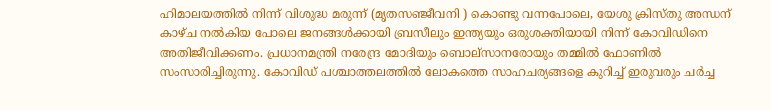ഹിമാലയത്തില്‍ നിന്ന് വിശുദ്ധ മരുന്ന് (മൃതസഞ്ജീവനി ) കൊണ്ടു വന്നപോലെ, യേശു ക്രിസ്തു അന്ധന് കാഴ്ച നല്‍കിയ പോലെ ജനങ്ങള്‍ക്കായി ബ്രസീലും ഇന്ത്യയും ഒരുശക്തിയായി നിന്ന് കോവിഡിനെ അതിജീവിക്കണം. പ്രധാനമന്ത്രി നരേന്ദ്ര മോദിയും ബൊല്‌സാനരോയും തമ്മില്‍ ഫോണില്‍ സംസാരിച്ചിരുന്നു. കോവിഡ് പശ്ചാത്തലത്തില്‍ ലോകത്തെ സാഹചര്യങ്ങളെ കുറിച്ച് ഇരുവരും ചര്‍ച്ച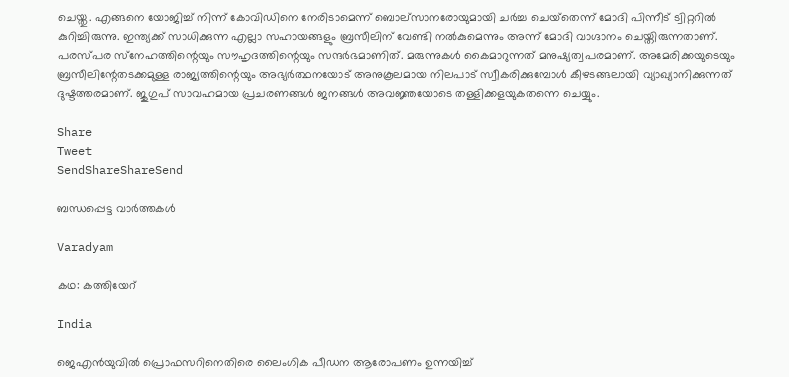ചെയ്തു. എങ്ങനെ യോജിച്ച് നിന്ന് കോവിഡിനെ നേരിടാമെന്ന് ബൊല്‌സാനരോയുമായി ചര്‍ച്ച ചെയ്‌തെന്ന് മോദി പിന്നീട് ട്വിറ്ററില്‍ കുറിച്ചിരുന്നു. ഇന്ത്യക്ക് സാധിക്കുന്ന എല്ലാ സഹായങ്ങളും ബ്രസീലിന് വേണ്ടി നല്‍കുമെന്നും അന്ന് മോദി വാഗ്ദാനം ചെയ്തിരുന്നതാണ്. പരസ്പര സ്‌നേഹത്തിന്റെയും സൗഹൃദത്തിന്റെയും സന്ദര്‍ഭമാണിത്. മരുന്നുകള്‍ കൈമാറുന്നത് മനുഷ്യത്വപരമാണ്. അമേരിക്കയുടെയും ബ്രസീലിന്റേതടക്കമുള്ള രാജ്യത്തിന്റെയും അഭ്യര്‍ത്ഥനയോട് അനുകൂലമായ നിലപാട് സ്വീകരിക്കുമ്പോള്‍ കീഴടങ്ങലായി വ്യാഖ്യാനിക്കുന്നത് ദുഷ്ടത്തരമാണ്. ജുഗുപ് സാവഹമായ പ്രചരണങ്ങള്‍ ജനങ്ങള്‍ അവജ്ഞയോടെ തള്ളിക്കളയുകതന്നെ ചെയ്യും.

Share
Tweet
SendShareShareSend

ബന്ധപ്പെട്ട വാര്‍ത്തകള്‍

Varadyam

കഥ: കത്തിയേറ്

India

ജെഎൻയുവിൽ പ്രൊഫസറിനെതിരെ ലൈംഗിക പീഡന ആരോപണം ഉന്നയിച്ച്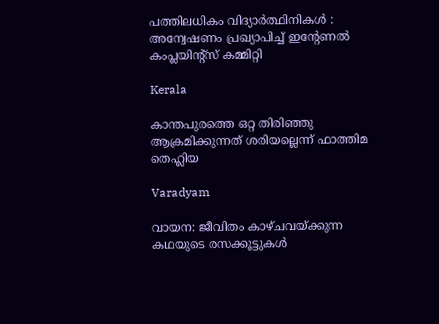പത്തിലധികം വിദ്യാർത്ഥിനികൾ :  അന്വേഷണം പ്രഖ്യാപിച്ച് ഇന്റേണൽ കംപ്ലയിന്റ്സ് കമ്മിറ്റി

Kerala

കാന്തപുരത്തെ ഒറ്റ തിരിഞ്ഞു ആക്രമിക്കുന്നത് ശരിയല്ലെന്ന് ഫാത്തിമ തെഹ്ലിയ

Varadyam

വായന: ജീവിതം കാഴ്ചവയ്‌ക്കുന്ന കഥയുടെ രസക്കൂട്ടുകള്‍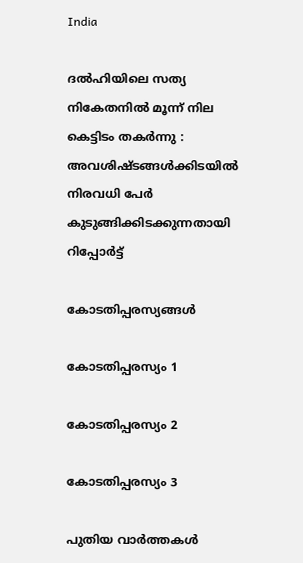India

ദൽഹിയിലെ സത്യ നികേതനിൽ മൂന്ന് നില കെട്ടിടം തകർന്നു : അവശിഷ്ടങ്ങൾക്കിടയിൽ നിരവധി പേർ കുടുങ്ങിക്കിടക്കുന്നതായി റിപ്പോർട്ട്

കോടതിപ്പരസ്യങ്ങള്‍

കോടതിപ്പരസ്യം 1

കോടതിപ്പരസ്യം 2

കോടതിപ്പരസ്യം 3

പുതിയ വാര്‍ത്തകള്‍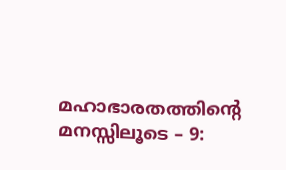മഹാഭാരതത്തിന്റെ മനസ്സിലൂടെ – 9: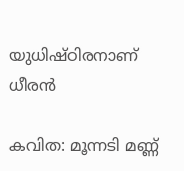യുധിഷ്ഠിരനാണ് ധീരന്‍

കവിത: മൂന്നടി മണ്ണ്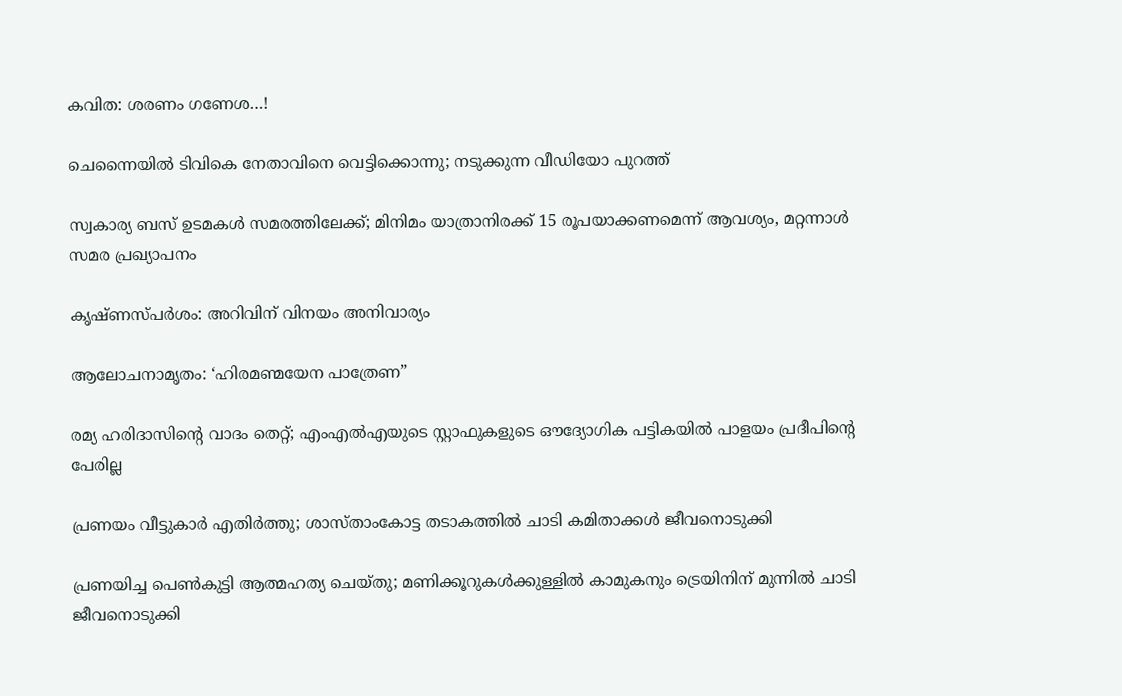കവിത: ശരണം ഗണേശ…!

ചെന്നൈയില്‍ ടിവികെ നേതാവിനെ വെട്ടിക്കൊന്നു; നടുക്കുന്ന വീഡിയോ പുറത്ത്

സ്വകാര്യ ബസ് ഉടമകൾ സമരത്തിലേക്ക്; മിനിമം യാത്രാനിരക്ക് 15 രൂപയാക്കണമെന്ന് ആവശ്യം, മറ്റന്നാൾ സമര പ്രഖ്യാപനം

കൃഷ്ണസ്പര്‍ശം: അറിവിന് വിനയം അനിവാര്യം

ആലോചനാമൃതം: ‘ഹിരമണ്മയേന പാത്രേണ”

രമ്യ ഹരിദാസിന്റെ വാദം തെറ്റ്; എംഎല്‍എയുടെ സ്റ്റാഫുകളുടെ ഔദ്യോഗിക പട്ടികയില്‍ പാളയം പ്രദീപിന്റെ പേരില്ല

പ്രണയം വീട്ടുകാർ എതിർത്തു; ശാസ്താംകോട്ട തടാകത്തിൽ ചാടി കമിതാക്കൾ ജീവനൊടുക്കി

പ്രണയിച്ച പെൺകുട്ടി ആത്മഹത്യ ചെയ്തു; മണിക്കൂറുകൾക്കുള്ളിൽ കാമുകനും ട്രെയിനിന് മുന്നിൽ ചാടി ജീവനൊടുക്കി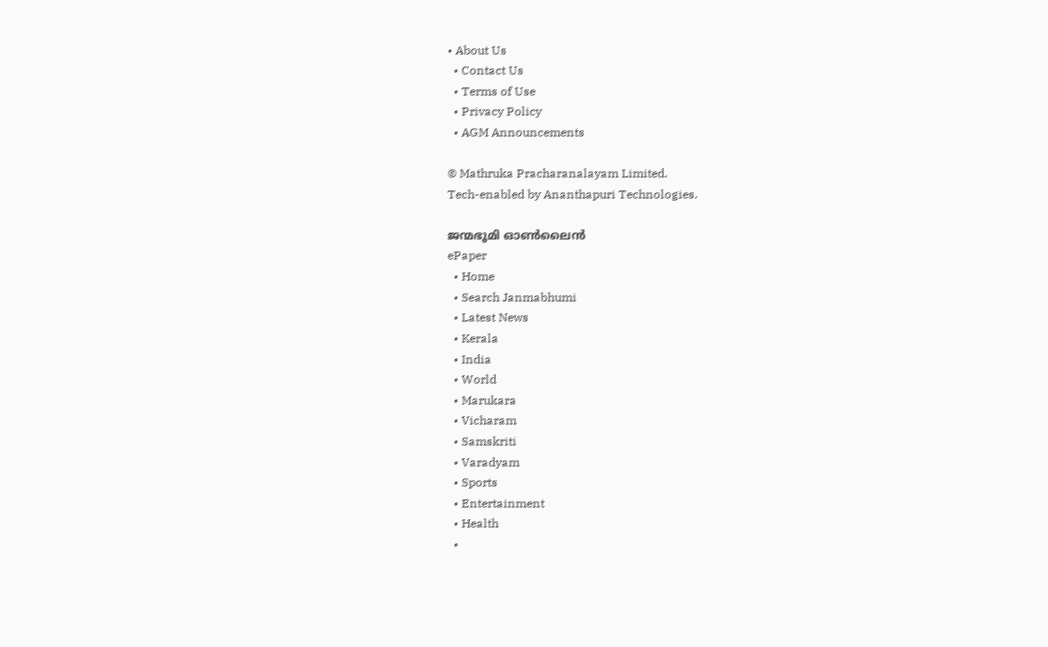• About Us
  • Contact Us
  • Terms of Use
  • Privacy Policy
  • AGM Announcements

© Mathruka Pracharanalayam Limited.
Tech-enabled by Ananthapuri Technologies.

ജന്മഭൂമി ഓണ്‍ലൈന്‍
ePaper
  • Home
  • Search Janmabhumi
  • Latest News
  • Kerala
  • India
  • World
  • Marukara
  • Vicharam
  • Samskriti
  • Varadyam
  • Sports
  • Entertainment
  • Health
  •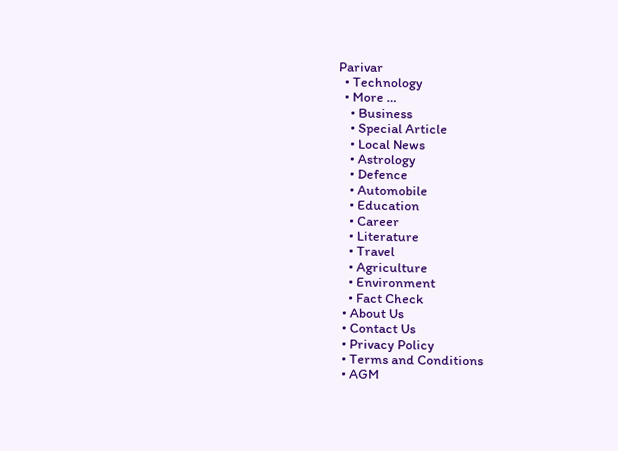Parivar
  • Technology
  • More …
    • Business
    • Special Article
    • Local News
    • Astrology
    • Defence
    • Automobile
    • Education
    • Career
    • Literature
    • Travel
    • Agriculture
    • Environment
    • Fact Check
  • About Us
  • Contact Us
  • Privacy Policy
  • Terms and Conditions
  • AGM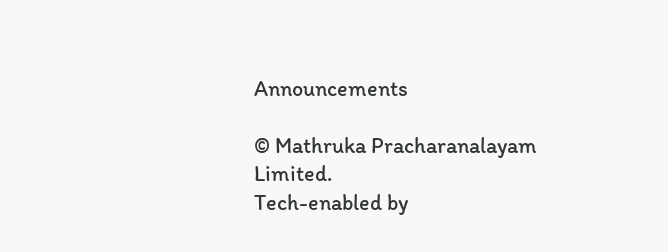Announcements

© Mathruka Pracharanalayam Limited.
Tech-enabled by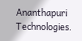Ananthapuri Technologies.